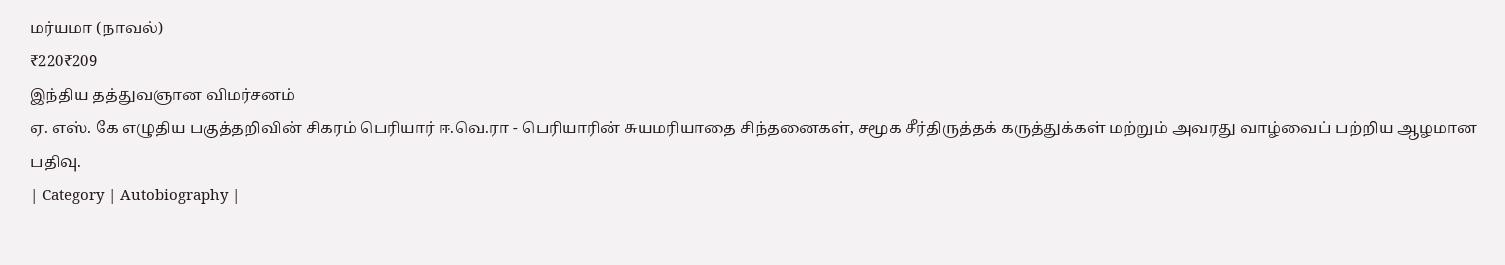மர்யமா (நாவல்)
₹220₹209
இந்திய தத்துவஞான விமர்சனம்
ஏ. எஸ். கே எழுதிய பகுத்தறிவின் சிகரம் பெரியார் ஈ.வெ.ரா - பெரியாரின் சுயமரியாதை சிந்தனைகள், சமூக சீர்திருத்தக் கருத்துக்கள் மற்றும் அவரது வாழ்வைப் பற்றிய ஆழமான பதிவு.
| Category | Autobiography |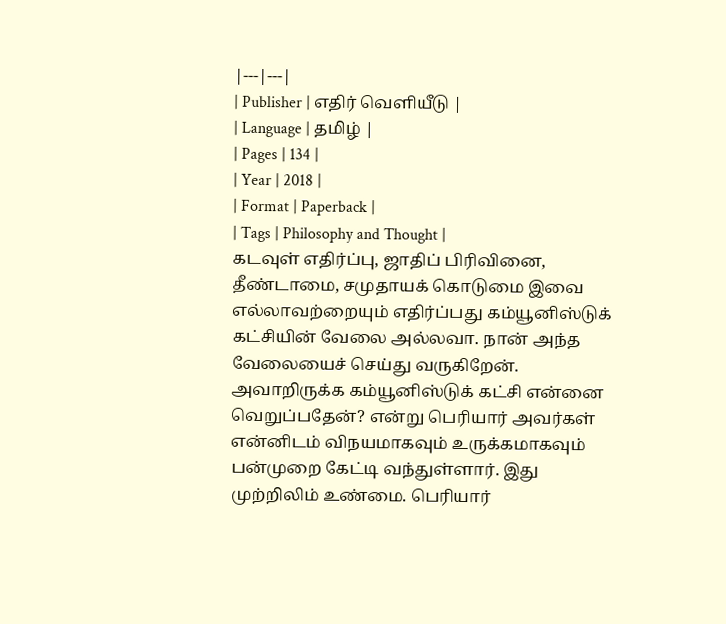|---|---|
| Publisher | எதிர் வெளியீடு |
| Language | தமிழ் |
| Pages | 134 |
| Year | 2018 |
| Format | Paperback |
| Tags | Philosophy and Thought |
கடவுள் எதிர்ப்பு, ஜாதிப் பிரிவினை, தீண்டாமை, சமுதாயக் கொடுமை இவை எல்லாவற்றையும் எதிர்ப்பது கம்யூனிஸ்டுக் கட்சியின் வேலை அல்லவா. நான் அந்த வேலையைச் செய்து வருகிறேன். அவாறிருக்க கம்யூனிஸ்டுக் கட்சி என்னை வெறுப்பதேன்? என்று பெரியார் அவர்கள் என்னிடம் விநயமாகவும் உருக்கமாகவும் பன்முறை கேட்டி வந்துள்ளார். இது முற்றிலிம் உண்மை. பெரியார்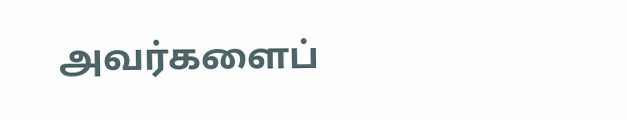அவர்களைப்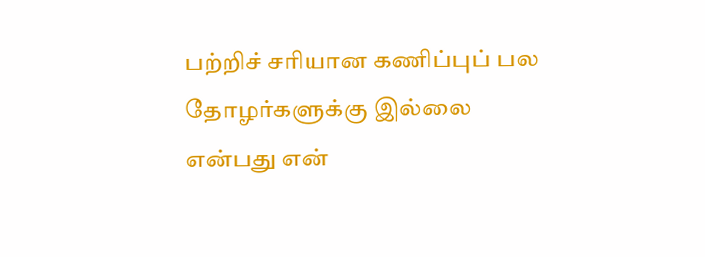பற்றிச் சரியான கணிப்புப் பல தோழர்களுக்கு இல்லை என்பது என்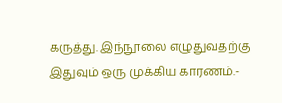கருத்து. இந்நூலை எழுதுவதற்கு இதுவும் ஒரு முக்கிய காரணம்.-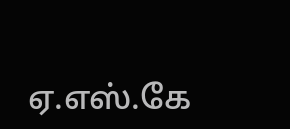ஏ.எஸ்.கே